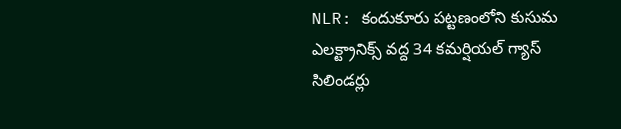NLR: కందుకూరు పట్టణంలోని కుసుమ ఎలక్ట్రానిక్స్ వద్ద 34 కమర్షియల్ గ్యాస్ సిలిండర్లు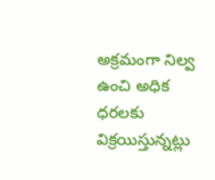అక్రమంగా నిల్వ ఉంచి అధిక ధరలకు విక్రయిస్తున్నట్లు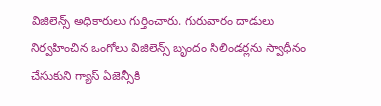విజిలెన్స్ అధికారులు గుర్తించారు. గురువారం దాడులు నిర్వహించిన ఒంగోలు విజిలెన్స్ బృందం సిలిండర్లను స్వాధీనం చేసుకుని గ్యాస్ ఏజెన్సీకి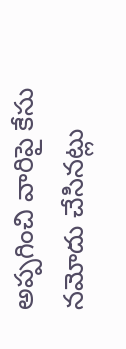అప్పగించి వారిపై కేసు నమోదు చేసినట్లు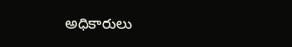అధికారులు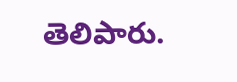తెలిపారు.